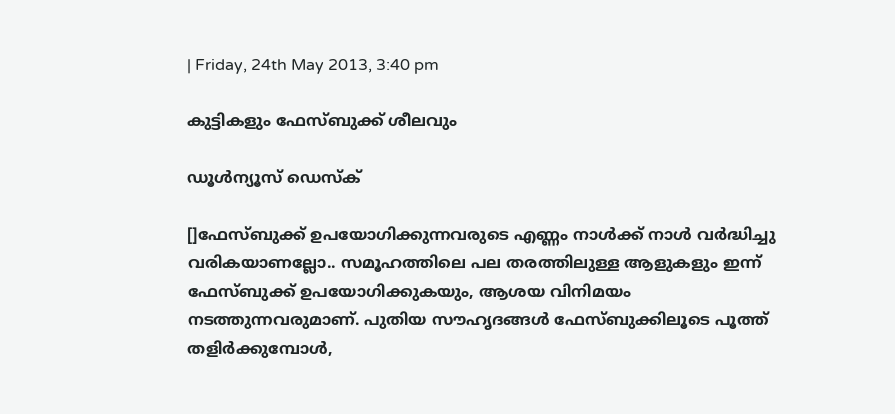| Friday, 24th May 2013, 3:40 pm

കുട്ടികളും ഫേസ്ബുക്ക് ശീലവും

ഡൂള്‍ന്യൂസ് ഡെസ്‌ക്

[]ഫേസ്ബുക്ക് ഉപയോഗിക്കുന്നവരുടെ എണ്ണം നാള്‍ക്ക് നാള്‍ വര്‍ദ്ധിച്ചു വരികയാണല്ലോ.. സമൂഹത്തിലെ പല തരത്തിലുള്ള ആളുകളും ഇന്ന് ഫേസ്ബുക്ക് ഉപയോഗിക്കുകയും, ആശയ വിനിമയം നടത്തുന്നവരുമാണ്. പുതിയ സൗഹൃദങ്ങള്‍ ഫേസ്ബുക്കിലൂടെ പൂത്ത് തളിര്‍ക്കുമ്പോള്‍,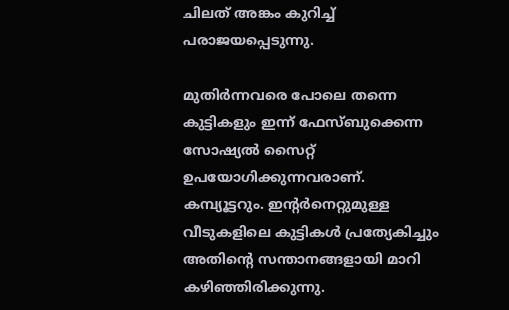ചിലത് അങ്കം കുറിച്ച് പരാജയപ്പെടുന്നു.

മുതിര്‍ന്നവരെ പോലെ തന്നെ കുട്ടികളും ഇന്ന് ഫേസ്ബുക്കെന്ന സോഷ്യല്‍ സൈറ്റ് ഉപയോഗിക്കുന്നവരാണ്. കമ്പ്യൂട്ടറും. ഇന്റര്‍നെറ്റുമുള്ള വീടുകളിലെ കുട്ടികള്‍ പ്രത്യേകിച്ചും
അതിന്റെ സന്താനങ്ങളായി മാറി കഴിഞ്ഞിരിക്കുന്നു.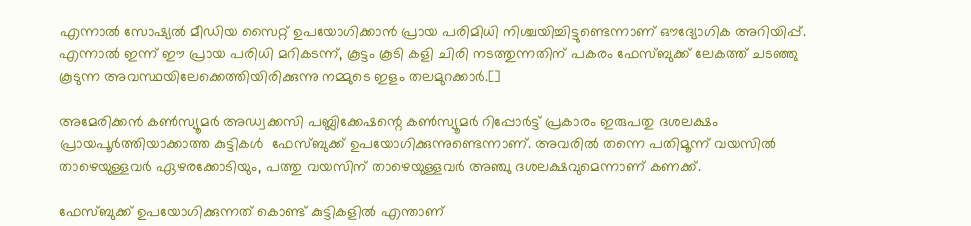എന്നാല്‍ സോഷ്യല്‍ മീഡിയ സൈറ്റ് ഉപയോഗിക്കാന്‍ പ്രായ പരിമിധി നിശ്ചയിച്ചിട്ടുണ്ടെന്നാണ് ഔദ്യോഗിക അറിയിപ്പ്. എന്നാല്‍ ഇന്ന് ഈ പ്രായ പരിധി മറികടന്ന്, കൂട്ടം കൂടി കളി ചിരി നടത്തുന്നതിന് പകരം ഫേസ്ബുക്ക് ലേകത്ത് ചടഞ്ഞു  കൂടുന്ന അവസ്ഥയിലേക്കെത്തിയിരിക്കുന്നു നമ്മുടെ ഇളം തലമുറക്കാര്‍.[]

അമേരിക്കന്‍ കണ്‍സ്യൂമര്‍ അഡ്വക്കസി പബ്ലിക്കേഷന്റെ കണ്‍സ്യൂമര്‍ റിപ്പോര്‍ട്ട് പ്രകാരം ഇരുപതു ദശലക്ഷം പ്രായപൂര്‍ത്തിയാക്കാത്ത കുട്ടികള്‍  ഫേസ്ബുക്ക് ഉപയോഗിക്കുന്നുണ്ടെന്നാണ്. അവരില്‍ തന്നെ പതിമൂന്ന് വയസില്‍ താഴെയുള്ളവര്‍ ഏഴരക്കോടിയും, പത്തു വയസിന് താഴെയുള്ളവര്‍ അഞ്ചു ദശലക്ഷവുമെന്നാണ് കണക്ക്.

ഫേസ്ബുക്ക് ഉപയോഗിക്കുന്നത് കൊണ്ട് കുട്ടികളില്‍ എന്താണ്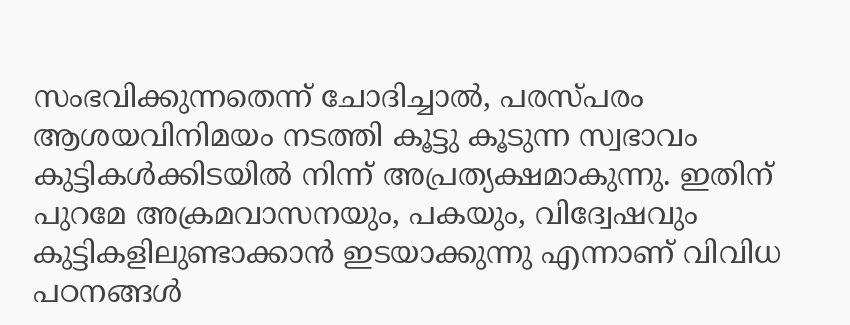സംഭവിക്കുന്നതെന്ന് ചോദിച്ചാല്‍, പരസ്പരം ആശയവിനിമയം നടത്തി കൂട്ടു കൂടുന്ന സ്വഭാവം കുട്ടികള്‍ക്കിടയില്‍ നിന്ന് അപ്രത്യക്ഷമാകുന്നു. ഇതിന് പുറമേ അക്രമവാസനയും, പകയും, വിദ്വേഷവും കുട്ടികളിലുണ്ടാക്കാന്‍ ഇടയാക്കുന്നു എന്നാണ് വിവിധ പഠനങ്ങള്‍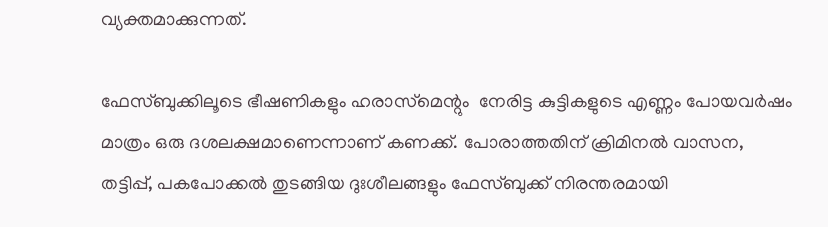വ്യക്തമാക്കുന്നത്.

ഫേസ്ബുക്കിലൂടെ ഭീഷണികളും ഹരാസ്‌മെന്റും  നേരിട്ട കുട്ടികളുടെ എണ്ണം പോയവര്‍ഷം മാത്രം ഒരു ദശലക്ഷമാണെന്നാണ് കണക്ക്. പോരാത്തതിന് ക്രിമിനല്‍ വാസന,
തട്ടിപ്പ്, പകപോക്കല്‍ തുടങ്ങിയ ദുഃശീലങ്ങളും ഫേസ്ബുക്ക് നിരന്തരമായി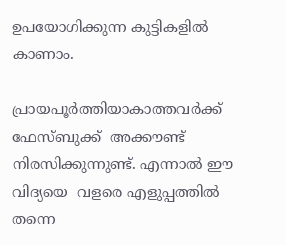ഉപയോഗിക്കുന്ന കുട്ടികളില്‍ കാണാം.

പ്രായപൂര്‍ത്തിയാകാത്തവര്‍ക്ക് ഫേസ്ബുക്ക്  അക്കൗണ്ട് നിരസിക്കുന്നുണ്ട്. എന്നാല്‍ ഈ വിദ്യയെ  വളരെ എളുപ്പത്തില്‍ തന്നെ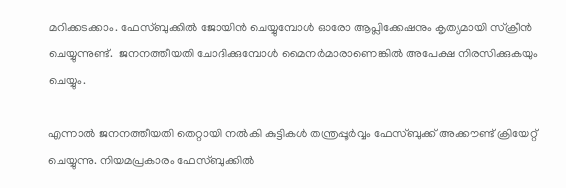മറിക്കടക്കാം. ഫേസ്ബുക്കില്‍ ജോയിന്‍ ചെയ്യുമ്പോള്‍ ഓരോ ആപ്ലിക്കേഷനും കൃത്യമായി സ്‌ക്രീന്‍ ചെയ്യുന്നുണ്ട്.  ജനനത്തീയതി ചോദിക്കുമ്പോള്‍ മൈനര്‍മാരാണെങ്കില്‍ അപേക്ഷ നിരസിക്കുകയും ചെയ്യും.

എന്നാല്‍ ജനനത്തീയതി തെറ്റായി നല്‍കി കുട്ടികള്‍ തന്ത്രപ്പൂര്‍വ്വം ഫേസ്ബുക്ക് അക്കൗണ്ട് ക്രിയേറ്റ് ചെയ്യുന്നു. നിയമപ്രകാരം ഫേസ്ബുക്കില്‍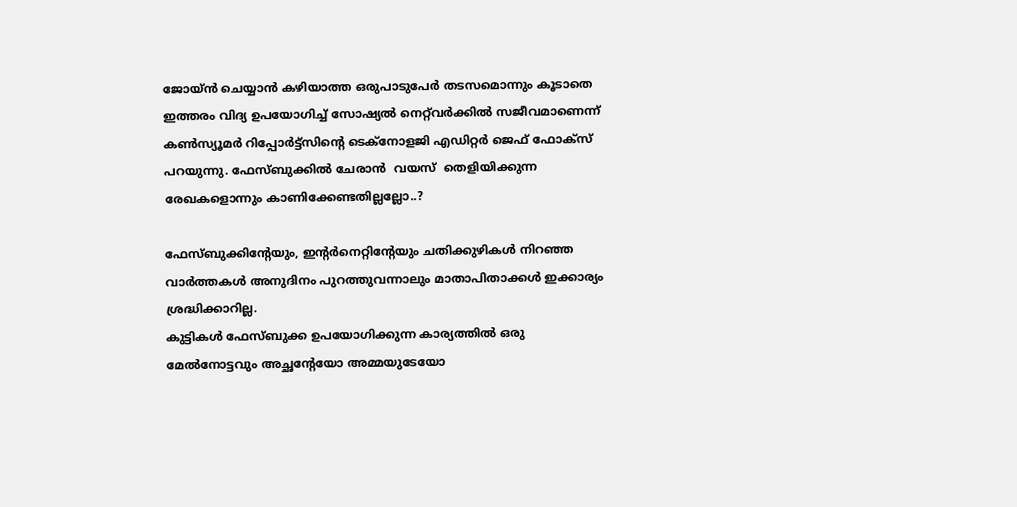ജോയ്ന്‍ ചെയ്യാന്‍ കഴിയാത്ത ഒരുപാടുപേര്‍ തടസമൊന്നും കൂടാതെ ഇത്തരം വിദ്യ ഉപയോഗിച്ച് സോഷ്യല്‍ നെറ്റ്‌വര്‍ക്കില്‍ സജീവമാണെന്ന്  കണ്‍സ്യൂമര്‍ റിപ്പോര്‍ട്ട്‌സിന്റെ ടെക്‌നോളജി എഡിറ്റര്‍ ജെഫ് ഫോക്‌സ് പറയുന്നു. ഫേസ്ബുക്കില്‍ ചേരാന്‍  വയസ്  തെളിയിക്കുന്ന രേഖകളൊന്നും കാണിക്കേണ്ടതില്ലല്ലോ..?

ഫേസ്ബുക്കിന്റേയും, ഇന്റര്‍നെറ്റിന്റേയും ചതിക്കുഴികള്‍ നിറഞ്ഞ വാര്‍ത്തകള്‍ അനുദിനം പുറത്തുവന്നാലും മാതാപിതാക്കള്‍ ഇക്കാര്യം ശ്രദ്ധിക്കാറില്ല.
കുട്ടികള്‍ ഫേസ്ബുക്ക ഉപയോഗിക്കുന്ന കാര്യത്തില്‍ ഒരു മേല്‍നോട്ടവും അച്ഛന്റേയോ അമ്മയുടേയോ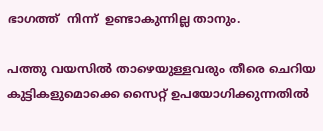ഭാഗത്ത്  നിന്ന്  ഉണ്ടാകുന്നില്ല താനും.

പത്തു വയസില്‍ താഴെയുള്ളവരും തീരെ ചെറിയ കുട്ടികളുമൊക്കെ സൈറ്റ് ഉപയോഗിക്കുന്നതില്‍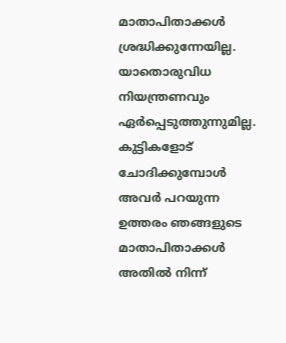മാതാപിതാക്കള്‍ ശ്രദ്ധിക്കുന്നേയില്ല. യാതൊരുവിധ നിയന്ത്രണവും ഏര്‍പ്പെടുത്തുന്നുമില്ല. കുട്ടികളോട് ചോദിക്കുമ്പോള്‍ അവര്‍ പറയുന്ന ഉത്തരം ഞങ്ങളുടെ മാതാപിതാക്കള്‍ അതില്‍ നിന്ന്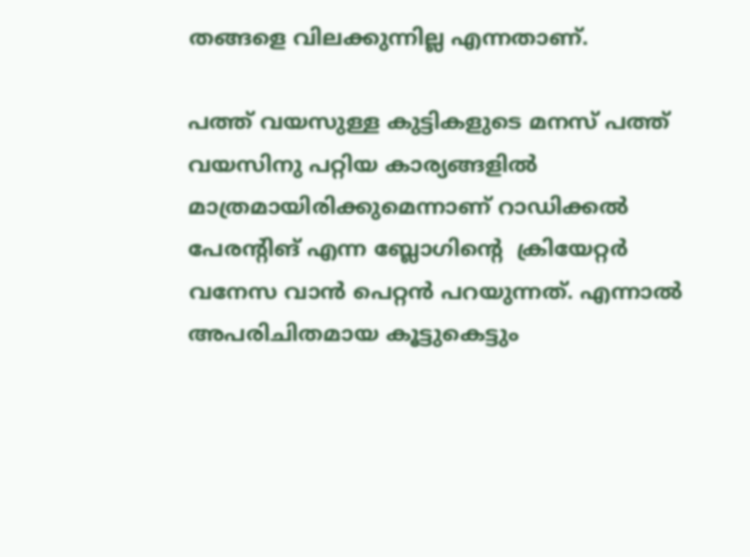തങ്ങളെ വിലക്കുന്നില്ല എന്നതാണ്.

പത്ത് വയസുള്ള കുട്ടികളുടെ മനസ് പത്ത് വയസിനു പറ്റിയ കാര്യങ്ങളില്‍ മാത്രമായിരിക്കുമെന്നാണ് റാഡിക്കല്‍ പേരന്റിങ് എന്ന ബ്ലോഗിന്റെ  ക്രിയേറ്റര്‍ വനേസ വാന്‍ പെറ്റന്‍ പറയുന്നത്. എന്നാല്‍ അപരിചിതമായ കൂട്ടുകെട്ടും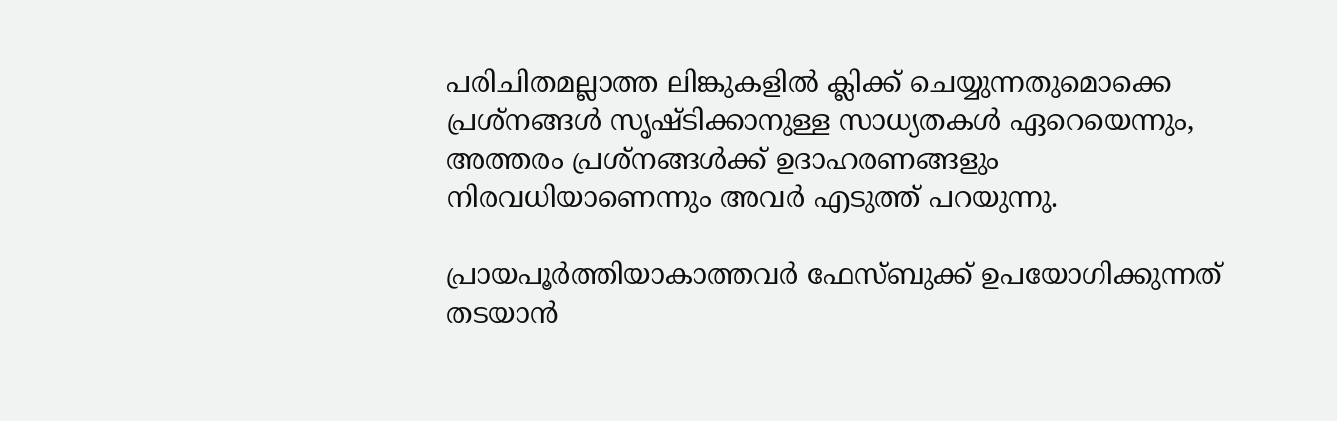പരിചിതമല്ലാത്ത ലിങ്കുകളില്‍ ക്ലിക്ക് ചെയ്യുന്നതുമൊക്കെ പ്രശ്‌നങ്ങള്‍ സൃഷ്ടിക്കാനുള്ള സാധ്യതകള്‍ ഏറെയെന്നും, അത്തരം പ്രശ്‌നങ്ങള്‍ക്ക് ഉദാഹരണങ്ങളും നിരവധിയാണെന്നും അവര്‍ എടുത്ത് പറയുന്നു.

പ്രായപൂര്‍ത്തിയാകാത്തവര്‍ ഫേസ്ബുക്ക് ഉപയോഗിക്കുന്നത് തടയാന്‍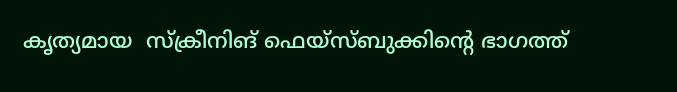കൃത്യമായ  സ്‌ക്രീനിങ് ഫെയ്‌സ്ബുക്കിന്റെ ഭാഗത്ത്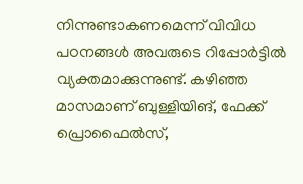നിന്നുണ്ടാകണമെന്ന് വിവിധ പഠനങ്ങള്‍ അവരുടെ റിപ്പോര്‍ട്ടില്‍ വ്യക്തമാക്കുന്നുണ്ട്. കഴിഞ്ഞ മാസമാണ് ബുള്ളിയിങ്, ഫേക്ക് പ്രൊഫൈല്‍സ്,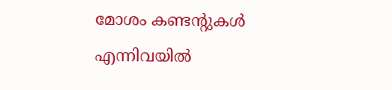മോശം കണ്ടന്റുകള്‍ എന്നിവയില്‍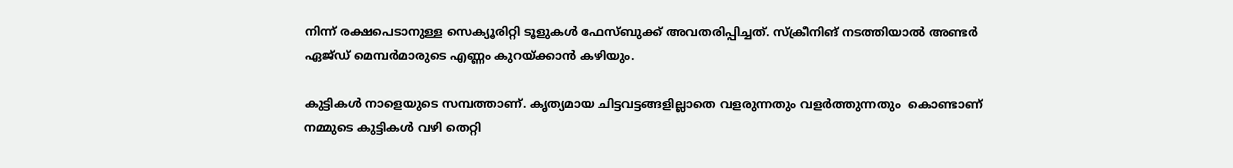നിന്ന് രക്ഷപെടാനുള്ള സെക്യൂരിറ്റി ടൂളുകള്‍ ഫേസ്ബുക്ക് അവതരിപ്പിച്ചത്. സ്‌ക്രീനിങ് നടത്തിയാല്‍ അണ്ടര്‍ ഏജ്ഡ് മെമ്പര്‍മാരുടെ എണ്ണം കുറയ്ക്കാന്‍ കഴിയും.

കുട്ടികള്‍ നാളെയുടെ സമ്പത്താണ്. കൃത്യമായ ചിട്ടവട്ടങ്ങളില്ലാതെ വളരുന്നതും വളര്‍ത്തുന്നതും  കൊണ്ടാണ് നമ്മുടെ കുട്ടികള്‍ വഴി തെറ്റി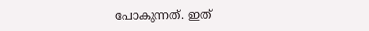പോകുന്നത്. ഇത്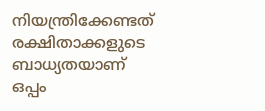നിയന്ത്രിക്കേണ്ടത് രക്ഷിതാക്കളുടെ ബാധ്യതയാണ് ഒപ്പം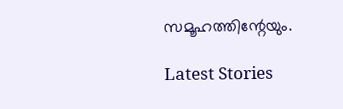സമൂഹത്തിന്റേയും.

Latest Stories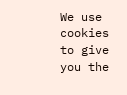We use cookies to give you the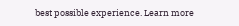best possible experience. Learn more